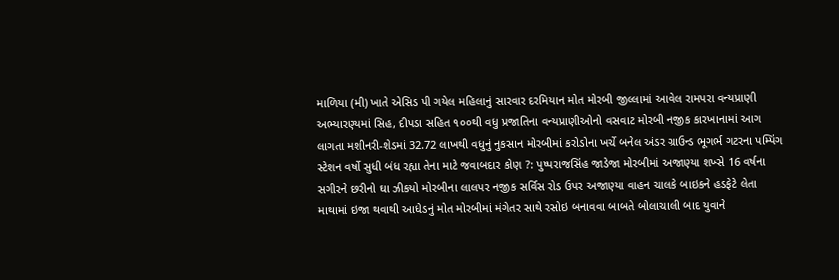માળિયા (મી) ખાતે એસિડ પી ગયેલ મહિલાનું સારવાર દરમિયાન મોત મોરબી જીલ્લામાં આવેલ રામપરા વન્યપ્રાણી અભ્યારણ્યમાં સિહ, દીપડા સહિત ૧૦૦થી વધુ પ્રજાતિના વન્યપ્રાણીઓનો વસવાટ મોરબી નજીક કારખાનામાં આગ લાગતા મશીનરી-શેડમાં 32.72 લાખથી વધુનું નુકસાન મોરબીમાં કરોડોના ખર્ચે બનેલ અંડર ગ્રાઉન્ડ ભૂગર્ભ ગટરના પમ્પિંગ સ્ટેશન વર્ષો સુધી બંધ રહ્યા તેના માટે જવાબદાર કોણ ?: પુષ્પરાજસિંહ જાડેજા મોરબીમાં અજાણ્યા શખ્સે 16 વર્ષના સગીરને છરીનો ઘા ઝીકયો મોરબીના લાલપર નજીક સર્વિસ રોડ ઉપર અજાણ્યા વાહન ચાલકે બાઇકને હડફેટે લેતા માથામાં ઇજા થવાથી આધેડનું મોત મોરબીમાં મંગેતર સાથે રસોઇ બનાવવા બાબતે બોલાચાલી બાદ યુવાને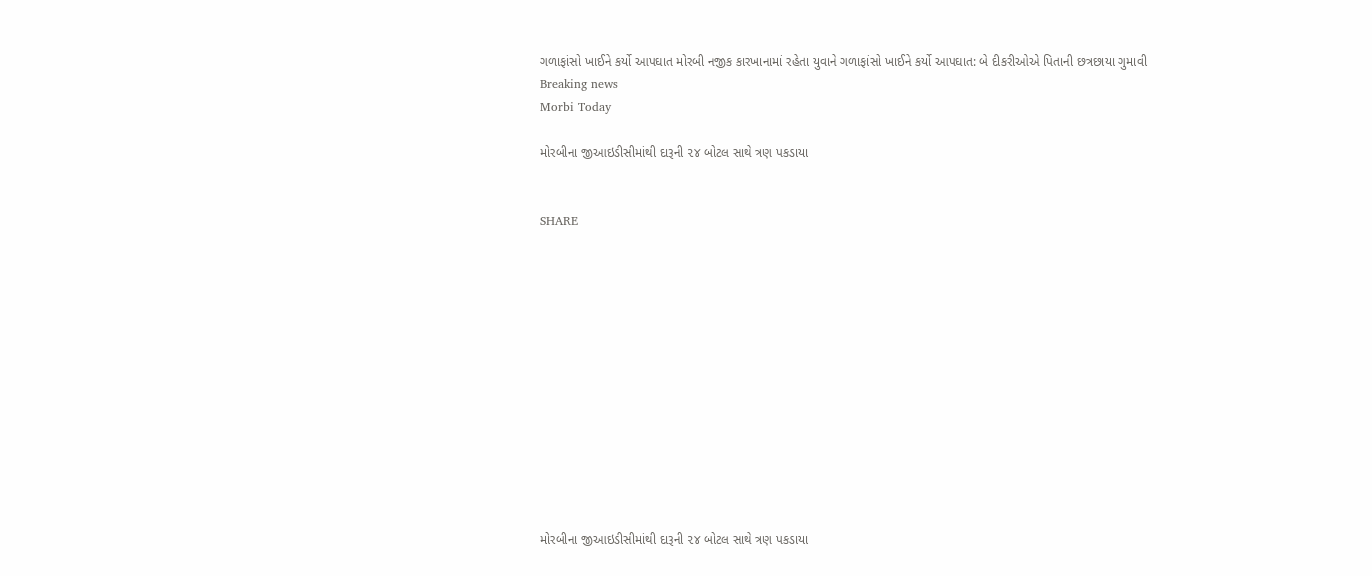ગળાફાંસો ખાઈને કર્યો આપઘાત મોરબી નજીક કારખાનામાં રહેતા યુવાને ગળાફાંસો ખાઈને કર્યો આપઘાત: બે દીકરીઓએ પિતાની છત્રછાયા ગુમાવી
Breaking news
Morbi Today

મોરબીના જીઆઇડીસીમાંથી દારૂની ૨૪ બોટલ સાથે ત્રણ પકડાયા


SHARE













મોરબીના જીઆઇડીસીમાંથી દારૂની ૨૪ બોટલ સાથે ત્રણ પકડાયા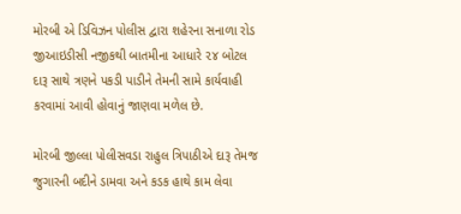મોરબી એ ડિવિઝન પોલીસ દ્વારા શહેરના સનાળા રોડ જીઆઇડીસી નજીકથી બાતમીના આધારે ૨૪ બોટલ દારૂ સાથે ત્રણને પકડી પાડીને તેમની સામે કાર્યવાહી કરવામાં આવી હોવાનું જાણવા મળેલ છે.

મોરબી જીલ્લા પોલીસવડા રાહુલ ત્રિપાઠીએ દારૂ તેમજ જુગારની બદીને ડામવા અને કડક હાથે કામ લેવા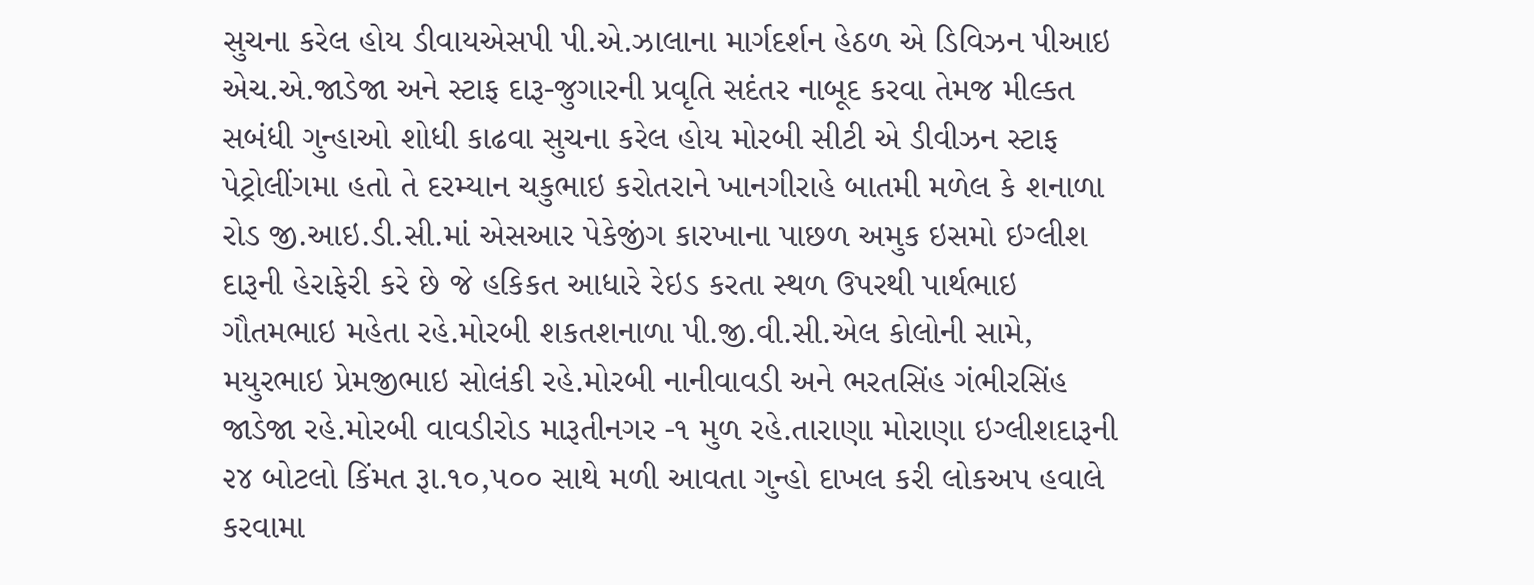સુચના કરેલ હોય ડીવાયએસપી પી.એ.ઝાલાના માર્ગદર્શન હેઠળ એ ડિવિઝન પીઆઇ એચ.એ.જાડેજા અને સ્ટાફ દારૂ-જુગારની પ્રવૃતિ સદંતર નાબૂદ કરવા તેમજ મીલ્કત સબંધી ગુન્હાઓ શોધી કાઢવા સુચના કરેલ હોય મોરબી સીટી એ ડીવીઝન સ્ટાફ પેટ્રોલીંગમા હતો તે દરમ્યાન ચકુભાઇ કરોતરાને ખાનગીરાહે બાતમી મળેલ કે શનાળા રોડ જી.આઇ.ડી.સી.માં એસઆર પેકેજીંગ કારખાના પાછળ અમુક ઇસમો ઇગ્લીશ દારૂની હેરાફેરી કરે છે જે હકિકત આધારે રેઇડ કરતા સ્થળ ઉપરથી પાર્થભાઇ ગૌતમભાઇ મહેતા રહે.મોરબી શકતશનાળા પી.જી.વી.સી.એલ કોલોની સામે, મયુરભાઇ પ્રેમજીભાઇ સોલંકી રહે.મોરબી નાનીવાવડી અને ભરતસિંહ ગંભીરસિંહ જાડેજા રહે.મોરબી વાવડીરોડ મારૂતીનગર -૧ મુળ રહે.તારાણા મોરાણા ઇગ્લીશદારૂની ૨૪ બોટલો કિંમત રૂા.૧૦,૫૦૦ સાથે મળી આવતા ગુન્હો દાખલ કરી લોકઅપ હવાલે કરવામા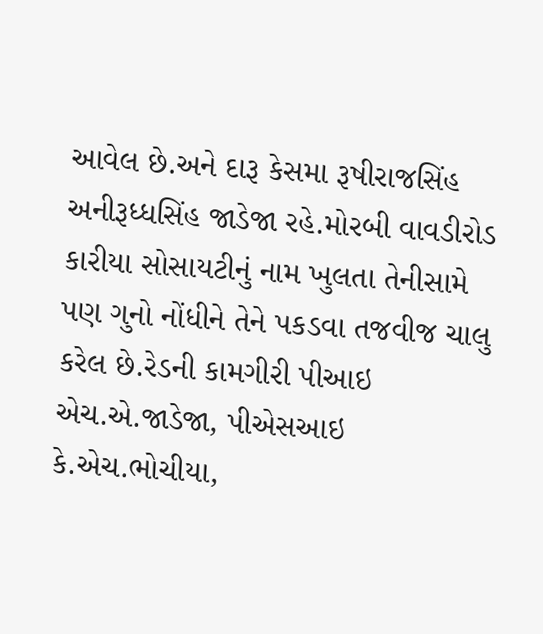આવેલ છે.અને દારૂ કેસમા રૂષીરાજસિંહ અનીરૂધ્ધસિંહ જાડેજા રહે.મોરબી વાવડીરોડ કારીયા સોસાયટીનું નામ ખુલતા તેનીસામે પણ ગુનો નોંધીને તેને પકડવા તજવીજ ચાલુ કરેલ છે.રેડની કામગીરી પીઆઇ એચ.એ.જાડેજા, પીએસઆઇ કે.એચ.ભોચીયા,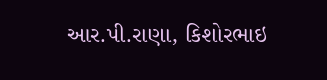આર.પી.રાણા, કિશોરભાઇ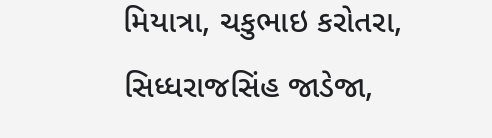મિયાત્રા, ચકુભાઇ કરોતરા, સિધ્ધરાજસિંહ જાડેજા,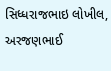સિધ્ધરાજભાઇ લોખીલ, અરજણભાઈ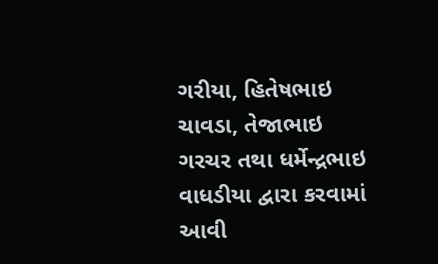ગરીયા, હિતેષભાઇ ચાવડા, તેજાભાઇ ગરચર તથા ધર્મેન્દ્રભાઇ વાધડીયા દ્વારા કરવામાં આવી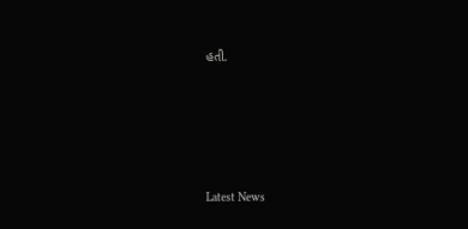હતી.






Latest News